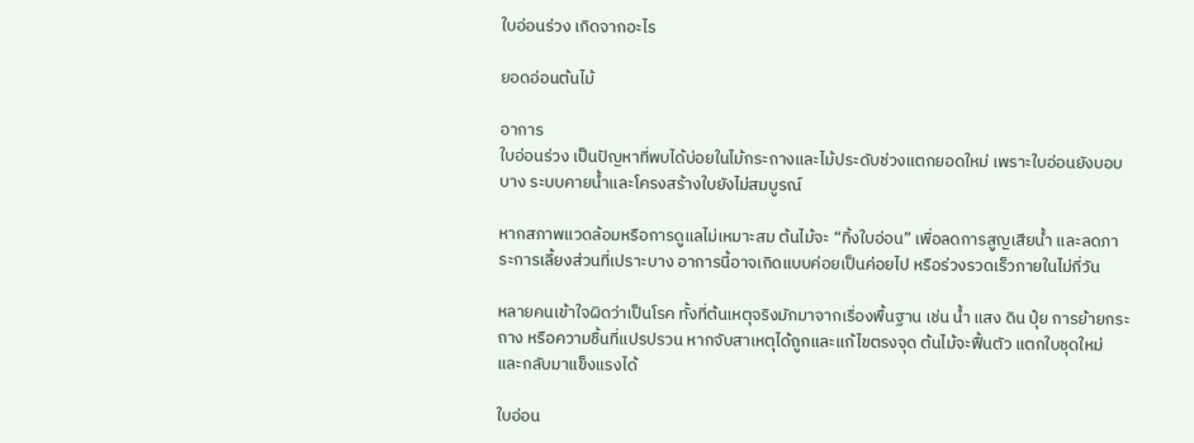ใบอ่อนร่วง เกิดจากอะไร

ยอดอ่อนต้นไม้

อาการ
ใบอ่อนร่วง เป็นปัญหาที่พบได้บ่อยในไม้กระถางและไม้ประดับช่วงแตกยอดใหม่ เพราะใบอ่อนยังบอบบาง ระบบคายน้ำและโครงสร้างใบยังไม่สมบูรณ์

หากสภาพแวดล้อมหรือการดูแลไม่เหมาะสม ต้นไม้จะ “ทิ้งใบอ่อน” เพื่อลดการสูญเสียน้ำ และลดภาระการเลี้ยงส่วนที่เปราะบาง อาการนี้อาจเกิดแบบค่อยเป็นค่อยไป หรือร่วงรวดเร็วภายในไม่กี่วัน

หลายคนเข้าใจผิดว่าเป็นโรค ทั้งที่ต้นเหตุจริงมักมาจากเรื่องพื้นฐาน เช่น น้ำ แสง ดิน ปุ๋ย การย้ายกระถาง หรือความชื้นที่แปรปรวน หากจับสาเหตุได้ถูกและแก้ไขตรงจุด ต้นไม้จะฟื้นตัว แตกใบชุดใหม่ และกลับมาแข็งแรงได้

ใบอ่อน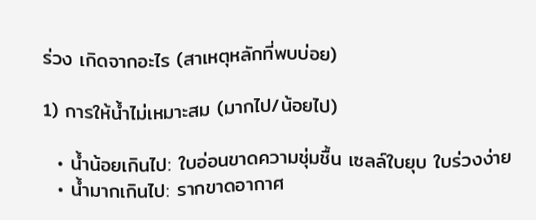ร่วง เกิดจากอะไร (สาเหตุหลักที่พบบ่อย)

1) การให้น้ำไม่เหมาะสม (มากไป/น้อยไป)

  • น้ำน้อยเกินไป: ใบอ่อนขาดความชุ่มชื้น เซลล์ใบยุบ ใบร่วงง่าย
  • น้ำมากเกินไป: รากขาดอากาศ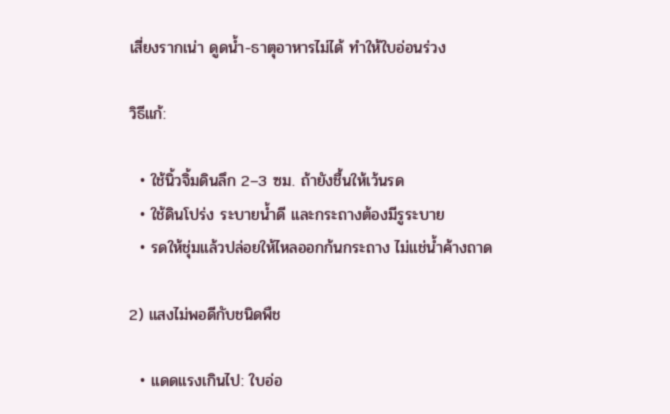เสี่ยงรากเน่า ดูดน้ำ-ธาตุอาหารไม่ได้ ทำให้ใบอ่อนร่วง

วิธีแก้:

  • ใช้นิ้วจิ้มดินลึก 2–3 ซม. ถ้ายังชื้นให้เว้นรด
  • ใช้ดินโปร่ง ระบายน้ำดี และกระถางต้องมีรูระบาย
  • รดให้ชุ่มแล้วปล่อยให้ไหลออกก้นกระถาง ไม่แช่น้ำค้างถาด

2) แสงไม่พอดีกับชนิดพืช

  • แดดแรงเกินไป: ใบอ่อ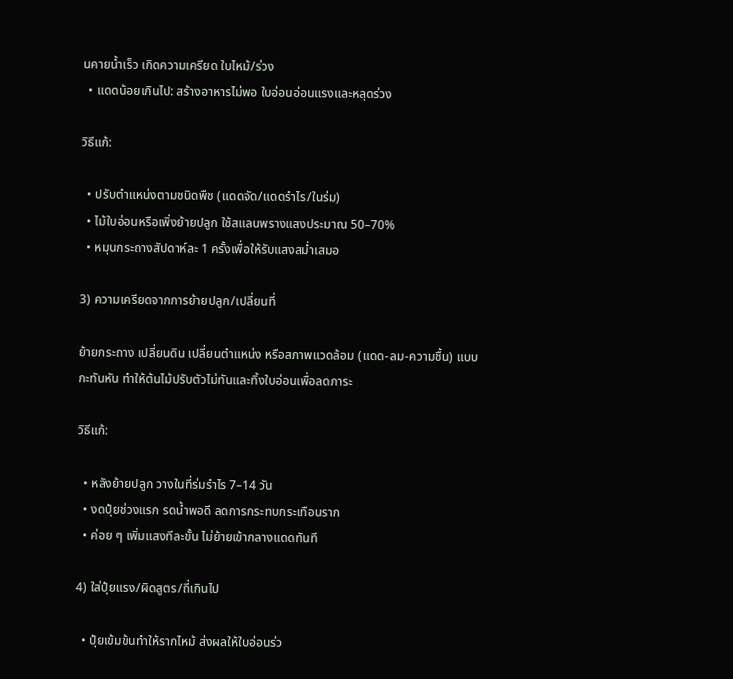นคายน้ำเร็ว เกิดความเครียด ใบไหม้/ร่วง
  • แดดน้อยเกินไป: สร้างอาหารไม่พอ ใบอ่อนอ่อนแรงและหลุดร่วง

วิธีแก้:

  • ปรับตำแหน่งตามชนิดพืช (แดดจัด/แดดรำไร/ในร่ม)
  • ไม้ใบอ่อนหรือเพิ่งย้ายปลูก ใช้สแลนพรางแสงประมาณ 50–70%
  • หมุนกระถางสัปดาห์ละ 1 ครั้งเพื่อให้รับแสงสม่ำเสมอ

3) ความเครียดจากการย้ายปลูก/เปลี่ยนที่

ย้ายกระถาง เปลี่ยนดิน เปลี่ยนตำแหน่ง หรือสภาพแวดล้อม (แดด-ลม-ความชื้น) แบบกะทันหัน ทำให้ต้นไม้ปรับตัวไม่ทันและทิ้งใบอ่อนเพื่อลดภาระ

วิธีแก้:

  • หลังย้ายปลูก วางในที่ร่มรำไร 7–14 วัน
  • งดปุ๋ยช่วงแรก รดน้ำพอดี ลดการกระทบกระเทือนราก
  • ค่อย ๆ เพิ่มแสงทีละขั้น ไม่ย้ายเข้ากลางแดดทันที

4) ใส่ปุ๋ยแรง/ผิดสูตร/ถี่เกินไป

  • ปุ๋ยเข้มข้นทำให้รากไหม้ ส่งผลให้ใบอ่อนร่ว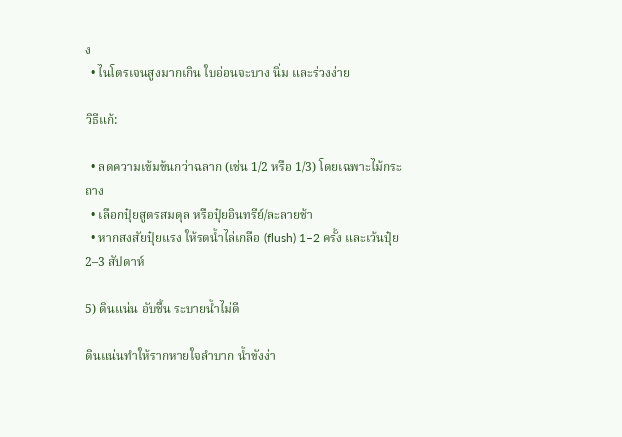ง
  • ไนโตรเจนสูงมากเกิน ใบอ่อนจะบาง นิ่ม และร่วงง่าย

วิธีแก้:

  • ลดความเข้มข้นกว่าฉลาก (เช่น 1/2 หรือ 1/3) โดยเฉพาะไม้กระถาง
  • เลือกปุ๋ยสูตรสมดุล หรือปุ๋ยอินทรีย์/ละลายช้า
  • หากสงสัยปุ๋ยแรง ให้รดน้ำไล่เกลือ (flush) 1–2 ครั้ง และเว้นปุ๋ย 2–3 สัปดาห์

5) ดินแน่น อับชื้น ระบายน้ำไม่ดี

ดินแน่นทำให้รากหายใจลำบาก น้ำขังง่า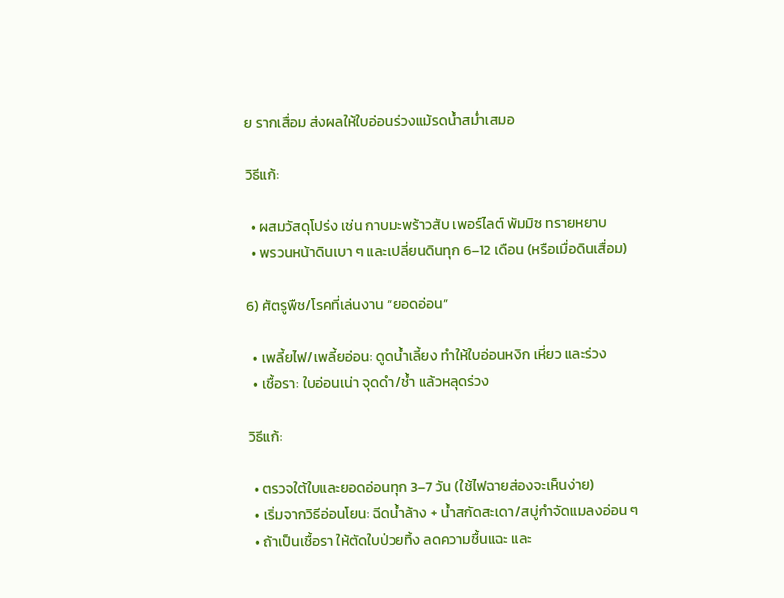ย รากเสื่อม ส่งผลให้ใบอ่อนร่วงแม้รดน้ำสม่ำเสมอ

วิธีแก้:

  • ผสมวัสดุโปร่ง เช่น กาบมะพร้าวสับ เพอร์ไลต์ พัมมิซ ทรายหยาบ
  • พรวนหน้าดินเบา ๆ และเปลี่ยนดินทุก 6–12 เดือน (หรือเมื่อดินเสื่อม)

6) ศัตรูพืช/โรคที่เล่นงาน “ยอดอ่อน”

  • เพลี้ยไฟ/เพลี้ยอ่อน: ดูดน้ำเลี้ยง ทำให้ใบอ่อนหงิก เหี่ยว และร่วง
  • เชื้อรา: ใบอ่อนเน่า จุดดำ/ช้ำ แล้วหลุดร่วง

วิธีแก้:

  • ตรวจใต้ใบและยอดอ่อนทุก 3–7 วัน (ใช้ไฟฉายส่องจะเห็นง่าย)
  • เริ่มจากวิธีอ่อนโยน: ฉีดน้ำล้าง + น้ำสกัดสะเดา/สบู่กำจัดแมลงอ่อน ๆ
  • ถ้าเป็นเชื้อรา ให้ตัดใบป่วยทิ้ง ลดความชื้นแฉะ และ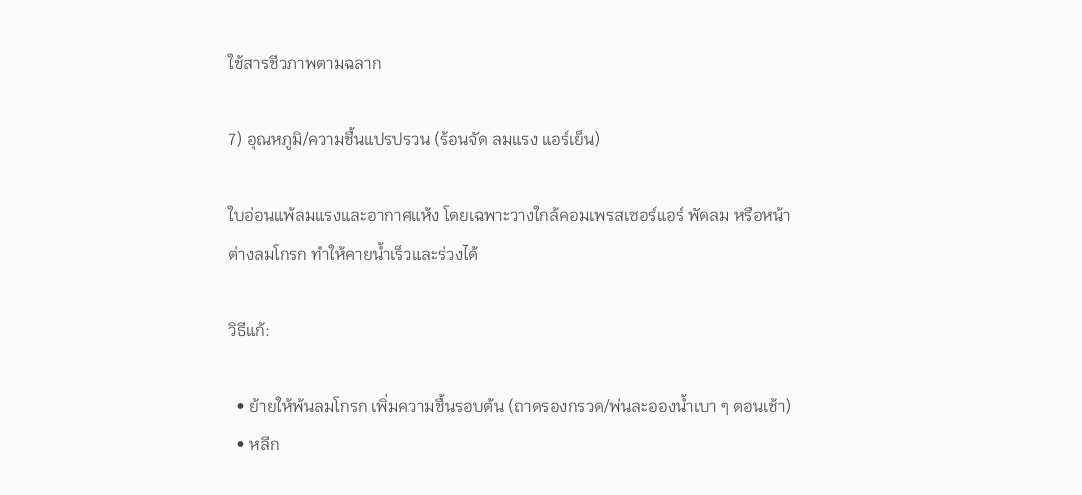ใช้สารชีวภาพตามฉลาก

7) อุณหภูมิ/ความชื้นแปรปรวน (ร้อนจัด ลมแรง แอร์เย็น)

ใบอ่อนแพ้ลมแรงและอากาศแห้ง โดยเฉพาะวางใกล้คอมเพรสเซอร์แอร์ พัดลม หรือหน้าต่างลมโกรก ทำให้คายน้ำเร็วและร่วงได้

วิธีแก้:

  • ย้ายให้พ้นลมโกรก เพิ่มความชื้นรอบต้น (ถาดรองกรวด/พ่นละอองน้ำเบา ๆ ตอนเช้า)
  • หลีก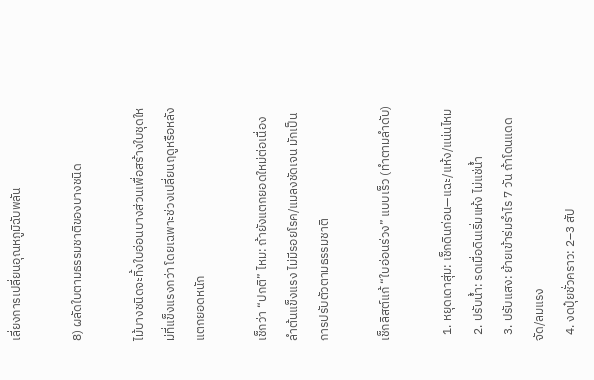เลี่ยงการเปลี่ยนอุณหภูมิฉับพลัน

8) ผลัดใบตามธรรมชาติของบางชนิด

ไม้บางชนิดจะทิ้งใบอ่อนบางส่วนเพื่อสร้างใบชุดใหม่ที่แข็งแรงกว่า โดยเฉพาะช่วงเปลี่ยนฤดูหรือหลังแตกยอดหนัก

เช็กว่า “ปกติ” ไหม: ถ้ายังแตกยอดใหม่ต่อเนื่อง ลำต้นแข็งแรง ไม่มีรอยโรค/แมลงชัดเจน มักเป็นการปรับตัวตามธรรมชาติ

เช็กลิสต์แก้ “ใบอ่อนร่วง” แบบเร็ว (ทำตามลำดับ)

  1. หยุดเดาสุ่ม: เช็กดินก่อน—แฉะ/แห้ง/แน่นไหม
  2. ปรับน้ำ: รดเมื่อดินเริ่มแห้ง ไม่แช่น้ำ
  3. ปรับแสง: ย้ายเข้าร่มรำไร 7 วัน ถ้าโดนแดดจัด/ลมแรง
  4. งดปุ๋ยชั่วคราว: 2–3 สัป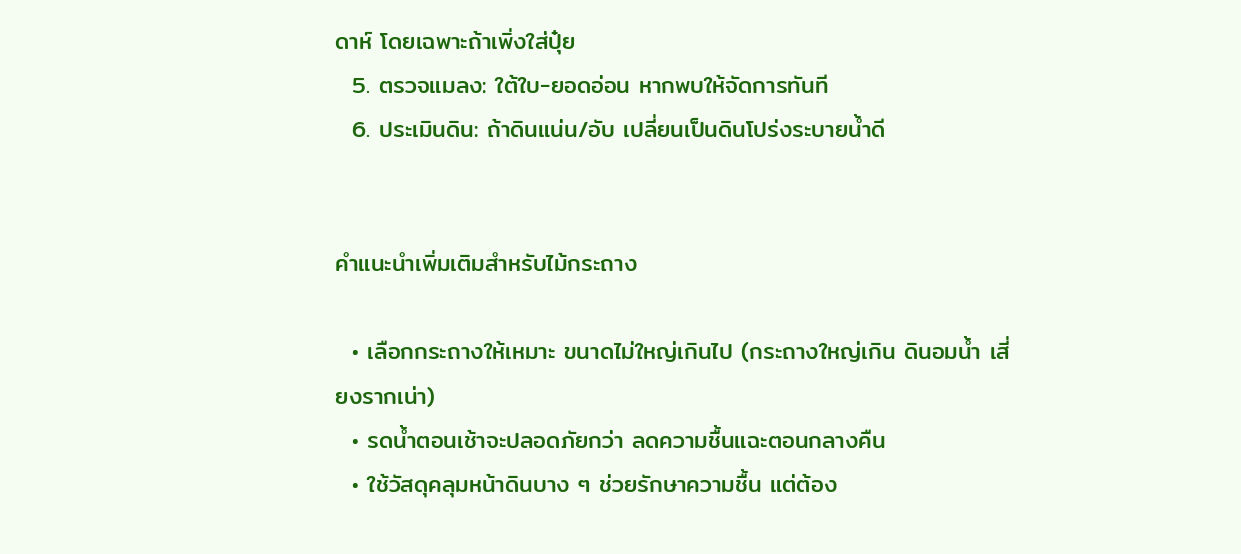ดาห์ โดยเฉพาะถ้าเพิ่งใส่ปุ๋ย
  5. ตรวจแมลง: ใต้ใบ-ยอดอ่อน หากพบให้จัดการทันที
  6. ประเมินดิน: ถ้าดินแน่น/อับ เปลี่ยนเป็นดินโปร่งระบายน้ำดี


คำแนะนำเพิ่มเติมสำหรับไม้กระถาง

  • เลือกกระถางให้เหมาะ ขนาดไม่ใหญ่เกินไป (กระถางใหญ่เกิน ดินอมน้ำ เสี่ยงรากเน่า)
  • รดน้ำตอนเช้าจะปลอดภัยกว่า ลดความชื้นแฉะตอนกลางคืน
  • ใช้วัสดุคลุมหน้าดินบาง ๆ ช่วยรักษาความชื้น แต่ต้อง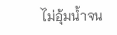ไม่อุ้มน้ำจน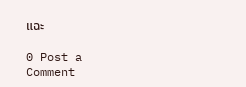แฉะ

0 Post a Comment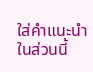ใส่คำแนะนำในส่วนนี้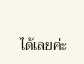ได้เลยค่ะ